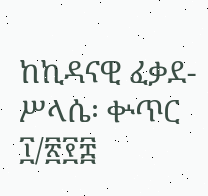ከኪዳናዊ ፈቃደ-ሥላሴ፡ ቍጥር ፲/፳፻፰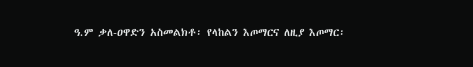ዓ.ም ቃለ-ዐዋድን አስመልክቶ፡ የላከልን እጦማርና ለዚያ እጦማር፡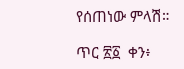የሰጠነው ምላሽ።

ጥር ፳፩  ቀን፥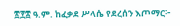፳፻፰ ዓ.ም. ከፈቃደ ሥላሴ የደረሰን እጦማር፦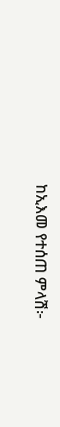ከኢእመ የተሰጠ ምላሽ፦